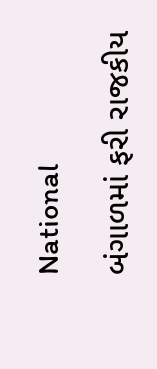National

બંગાળમાં ફરી રાજકીય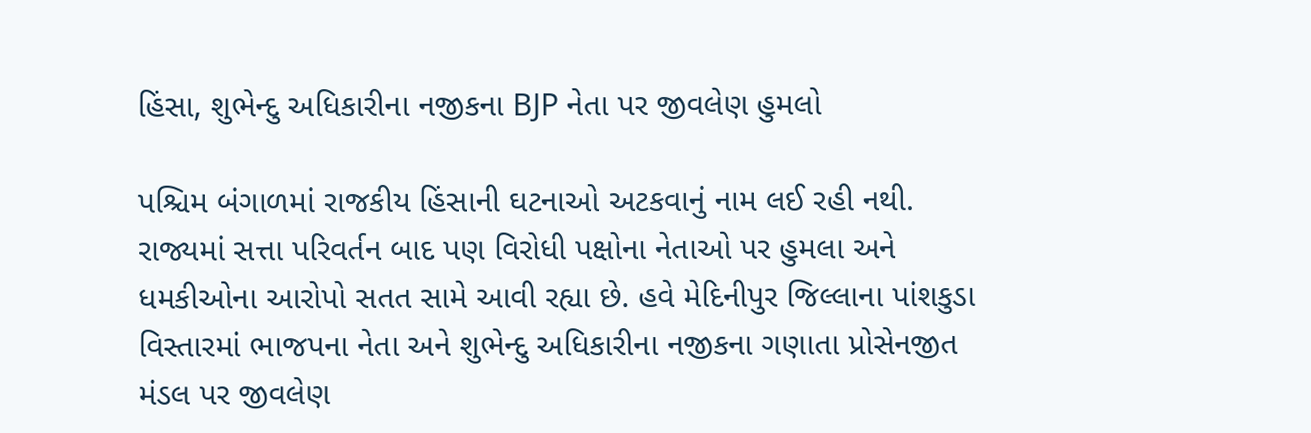હિંસા, શુભેન્દુ અધિકારીના નજીકના BJP નેતા પર જીવલેણ હુમલો

પશ્ચિમ બંગાળમાં રાજકીય હિંસાની ઘટનાઓ અટકવાનું નામ લઈ રહી નથી. રાજ્યમાં સત્તા પરિવર્તન બાદ પણ વિરોધી પક્ષોના નેતાઓ પર હુમલા અને ધમકીઓના આરોપો સતત સામે આવી રહ્યા છે. હવે મેદિનીપુર જિલ્લાના પાંશકુડા વિસ્તારમાં ભાજપના નેતા અને શુભેન્દુ અધિકારીના નજીકના ગણાતા પ્રોસેનજીત મંડલ પર જીવલેણ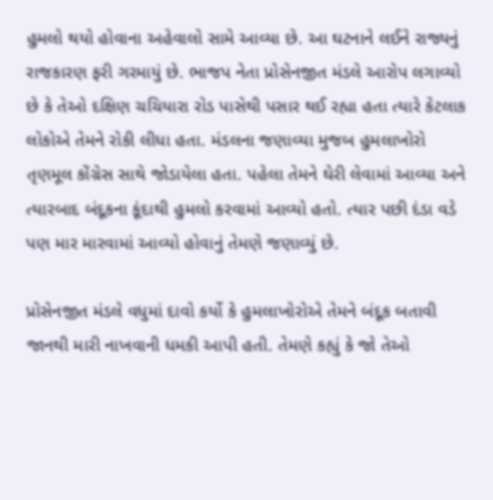હુમલો થયો હોવાના અહેવાલો સામે આવ્યા છે. આ ઘટનાને લઈને રાજ્યનું રાજકારણ ફરી ગરમાયું છે. ભાજપ નેતા પ્રોસેનજીત મંડલે આરોપ લગાવ્યો છે કે તેઓ દક્ષિણ ચચિયારા રોડ પાસેથી પસાર થઈ રહ્યા હતા ત્યારે કેટલાક લોકોએ તેમને રોકી લીધા હતા. મંડલના જણાવ્યા મુજબ હુમલાખોરો તૃણમૂલ કોંગ્રેસ સાથે જોડાયેલા હતા. પહેલા તેમને ઘેરી લેવામાં આવ્યા અને ત્યારબાદ બંદૂકના કૂંદાથી હુમલો કરવામાં આવ્યો હતો. ત્યાર પછી દંડા વડે પણ માર મારવામાં આવ્યો હોવાનું તેમણે જણાવ્યું છે.

પ્રોસેનજીત મંડલે વધુમાં દાવો કર્યો કે હુમલાખોરોએ તેમને બંદૂક બતાવી જાનથી મારી નાખવાની ધમકી આપી હતી. તેમણે કહ્યું કે જો તેઓ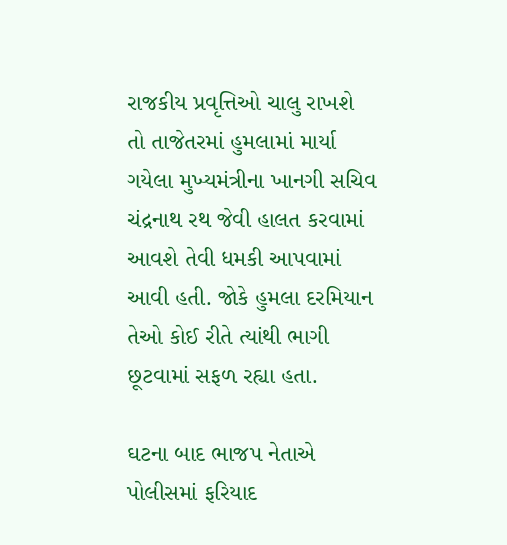રાજકીય પ્રવૃત્તિઓ ચાલુ રાખશે તો તાજેતરમાં હુમલામાં માર્યા ગયેલા મુખ્યમંત્રીના ખાનગી સચિવ ચંદ્રનાથ રથ જેવી હાલત કરવામાં આવશે તેવી ધમકી આપવામાં આવી હતી. જોકે હુમલા દરમિયાન તેઓ કોઈ રીતે ત્યાંથી ભાગી છૂટવામાં સફળ રહ્યા હતા.

ઘટના બાદ ભાજપ નેતાએ પોલીસમાં ફરિયાદ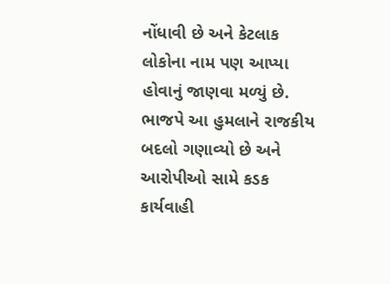નોંધાવી છે અને કેટલાક લોકોના નામ પણ આપ્યા હોવાનું જાણવા મળ્યું છે. ભાજપે આ હુમલાને રાજકીય બદલો ગણાવ્યો છે અને આરોપીઓ સામે કડક કાર્યવાહી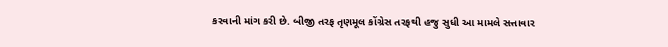કરવાની માંગ કરી છે. બીજી તરફ તૃણમૂલ કોંગ્રેસ તરફથી હજુ સુધી આ મામલે સત્તાવાર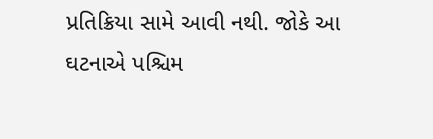પ્રતિક્રિયા સામે આવી નથી. જોકે આ ઘટનાએ પશ્ચિમ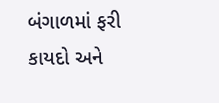બંગાળમાં ફરી કાયદો અને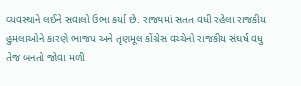વ્યવસ્થાને લઈને સવાલો ઉભા કર્યા છે. રાજ્યમાં સતત વધી રહેલા રાજકીય હુમલાઓને કારણે ભાજપ અને તૃણમૂલ કોંગ્રેસ વચ્ચેનો રાજકીય સંઘર્ષ વધુ તેજ બનતો જોવા મળી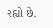રહ્યો છે.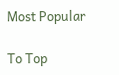Most Popular

To Top